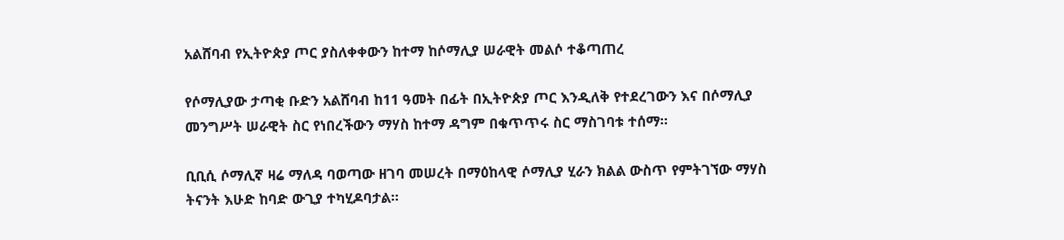አልሸባብ የኢትዮጵያ ጦር ያስለቀቀውን ከተማ ከሶማሊያ ሠራዊት መልሶ ተቆጣጠረ

የሶማሊያው ታጣቂ ቡድን አልሸባብ ከ11 ዓመት በፊት በኢትዮጵያ ጦር እንዲለቅ የተደረገውን እና በሶማሊያ መንግሥት ሠራዊት ስር የነበረችውን ማሃስ ከተማ ዳግም በቁጥጥሩ ስር ማስገባቱ ተሰማ።

ቢቢሲ ሶማሊኛ ዛሬ ማለዳ ባወጣው ዘገባ መሠረት በማዕከላዊ ሶማሊያ ሂራን ክልል ውስጥ የምትገኘው ማሃስ ትናንት እሁድ ከባድ ውጊያ ተካሂዶባታል።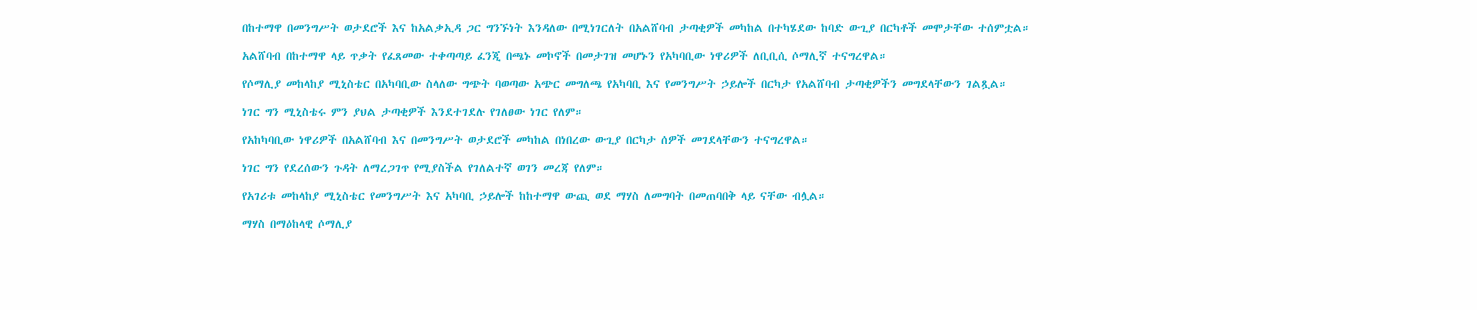በከተማዋ በመንግሥት ወታደሮች እና ከአልቃኢዳ ጋር ግንኙነት እንዳለው በሚነገርለት በአልሸባብ ታጣቂዎች መካከል በተካሄደው ከባድ ውጊያ በርካቶች መሞታቸው ተሰምቷል።

አልሸባብ በከተማዋ ላይ ጥቃት የፈጸመው ተቀጣጣይ ፈንጂ በጫኑ መኮኖች በመታገዝ መሆኑን የአካባቢው ነዋሪዎች ለቢቢሲ ሶማሊኛ ተናግረዋል።

የሶማሊያ መከላከያ ሚኒስቴር በአካባቢው ስላለው ግጭት ባወጣው አጭር መግለጫ የአካባቢ እና የመንግሥት ኃይሎች በርካታ የአልሸባብ ታጣቂዎችን መግደላቸውን ገልጿል።

ነገር ግን ሚኒስቴሩ ምን ያህል ታጣቂዎች እንደተገደሉ የገለፀው ነገር የለም።

የአከካባቢው ነዋሪዎች በአልሸባብ እና በመንግሥት ወታደሮች መካከል በነበረው ውጊያ በርካታ ሰዎች መገደላቸውን ተናግረዋል።

ነገር ግን የደረሰውን ጉዳት ለማረጋገጥ የሚያስችል የገለልተኛ ወገን መረጃ የለም።

የአገሪቱ መከላከያ ሚኒስቴር የመንግሥት እና አካባቢ ኃይሎች ከከተማዋ ውጪ ወደ ማሃስ ለመግባት በመጠባበቅ ላይ ናቸው ብሏል።

ማሃስ በማዕከላዊ ሶማሊያ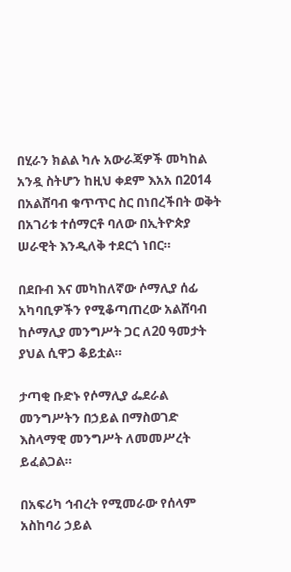በሂራን ክልል ካሉ አውራጃዎች መካከል አንዷ ስትሆን ከዚህ ቀደም እአአ በ2014 በአልሸባብ ቁጥጥር ስር በነበረችበት ወቅት በአገሪቱ ተሰማርቶ ባለው በኢትዮጵያ ሠራዊት እንዲለቅ ተደርጎ ነበር።

በደቡብ እና መካከለኛው ሶማሊያ ሰፊ አካባቢዎችን የሚቆጣጠረው አልሸባብ ከሶማሊያ መንግሥት ጋር ለ20 ዓመታት ያህል ሲዋጋ ቆይቷል።

ታጣቂ ቡድኑ የሶማሊያ ፌደራል መንግሥትን በኃይል በማስወገድ እስላማዊ መንግሥት ለመመሥረት ይፈልጋል።

በአፍሪካ ኅብረት የሚመራው የሰላም አስከባሪ ኃይል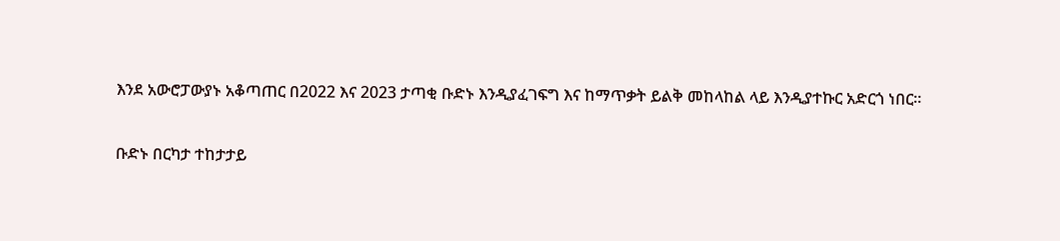እንደ አውሮፓውያኑ አቆጣጠር በ2022 እና 2023 ታጣቂ ቡድኑ እንዲያፈገፍግ እና ከማጥቃት ይልቅ መከላከል ላይ እንዲያተኩር አድርጎ ነበር።

ቡድኑ በርካታ ተከታታይ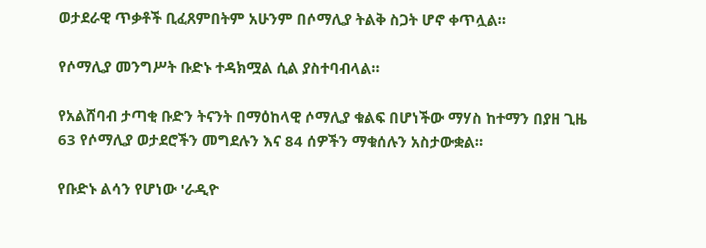ወታደራዊ ጥቃቶች ቢፈጸምበትም አሁንም በሶማሊያ ትልቅ ስጋት ሆኖ ቀጥሏል።

የሶማሊያ መንግሥት ቡድኑ ተዳክሟል ሲል ያስተባብላል።

የአልሸባብ ታጣቂ ቡድን ትናንት በማዕከላዊ ሶማሊያ ቁልፍ በሆነችው ማሃስ ከተማን በያዘ ጊዜ 63 የሶማሊያ ወታደሮችን መግደሉን እና 84 ሰዎችን ማቁሰሉን አስታውቋል።

የቡድኑ ልሳን የሆነው 'ራዲዮ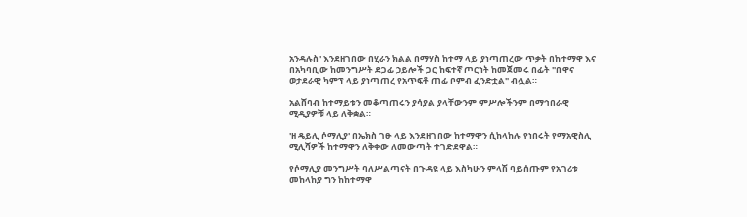አንዳሉስ' እንደዘገበው በሂራን ክልል በማሃስ ከተማ ላይ ያነጣጠረው ጥቃት በከተማዋ እና በአካባቢው ከመንግሥት ደጋፊ ኃይሎች ጋር ከፍተኛ ጦርነት ከመጀመሩ በፊት "በዋና ወታደራዊ ካምፕ ላይ ያነጣጠረ የአጥፍቶ ጠፊ ቦምብ ፈንድቷል" ብሏል።

አልሸባብ ከተማይቱን መቆጣጠሩን ያሳያል ያላቸውንም ምሥሎችንም በማኅበራዊ ሚዲያዎቹ ላይ ለቅቋል።

'ዘ ዴይሊ ሶማሊያ' በኤክስ ገፁ ላይ እንደዘገበው ከተማዋን ሲከላከሉ የነበሩት የማአዊስሊ ሚሊሻዎች ከተማዋን ለቅቀው ለመውጣት ተገድደዋል።

የሶማሊያ መንግሥት ባለሥልጣናት በጉዳዩ ላይ እስካሁን ምላሽ ባይሰጡም የአገሪቱ መከላከያ ግን ከከተማዋ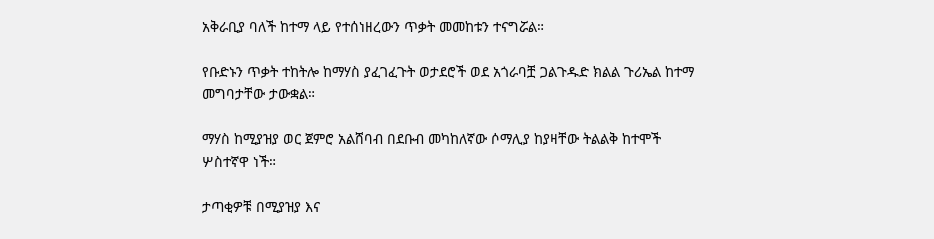አቅራቢያ ባለች ከተማ ላይ የተሰነዘረውን ጥቃት መመከቱን ተናግሯል።

የቡድኑን ጥቃት ተከትሎ ከማሃስ ያፈገፈጉት ወታደሮች ወደ አጎራባቿ ጋልጉዱድ ክልል ጉሪኤል ከተማ መግባታቸው ታውቋል።

ማሃስ ከሚያዝያ ወር ጀምሮ አልሸባብ በደቡብ መካከለኛው ሶማሊያ ከያዛቸው ትልልቅ ከተሞች ሦስተኛዋ ነች።

ታጣቂዎቹ በሚያዝያ እና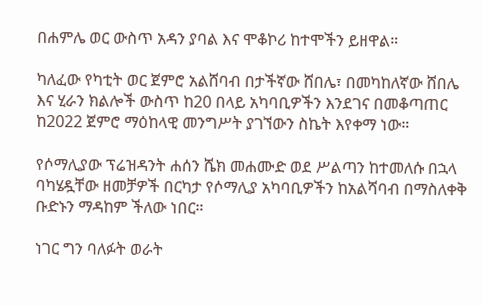በሐምሌ ወር ውስጥ አዳን ያባል እና ሞቆኮሪ ከተሞችን ይዘዋል።

ካለፈው የካቲት ወር ጀምሮ አልሸባብ በታችኛው ሸበሌ፣ በመካከለኛው ሸበሌ እና ሂራን ክልሎች ውስጥ ከ20 በላይ አካባቢዎችን እንደገና በመቆጣጠር ከ2022 ጀምሮ ማዕከላዊ መንግሥት ያገኘውን ስኬት እየቀማ ነው።

የሶማሊያው ፕሬዝዳንት ሐሰን ሼክ መሐሙድ ወደ ሥልጣን ከተመለሱ በኋላ ባካሄዷቸው ዘመቻዎች በርካታ የሶማሊያ አካባቢዎችን ከአልሻባብ በማስለቀቅ ቡድኑን ማዳከም ችለው ነበር።

ነገር ግን ባለፉት ወራት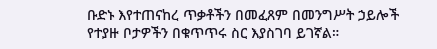ቡድኑ እየተጠናከረ ጥቃቶችን በመፈጸም በመንግሥት ኃይሎች የተያዙ ቦታዎችን በቁጥጥሩ ስር እያስገባ ይገኛል።